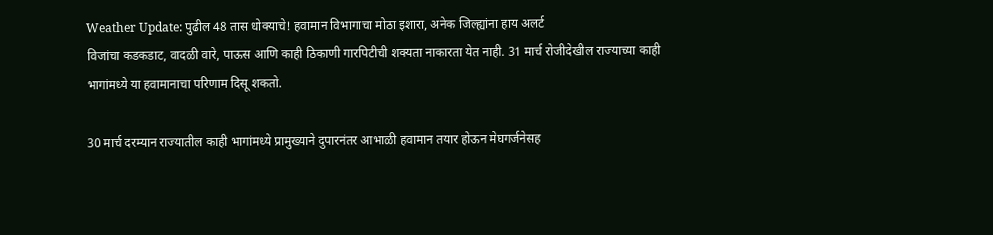Weather Update: पुढील 48 तास धोक्याचे! हवामान विभागाचा मोठा इशारा, अनेक जिल्ह्यांना हाय अलर्ट
विजांचा कडकडाट, वादळी वारे, पाऊस आणि काही ठिकाणी गारपिटीची शक्यता नाकारता येत नाही. 31 मार्च रोजीदेखील राज्याच्या काही भागांमध्ये या हवामानाचा परिणाम दिसू शकतो.

30 मार्च दरम्यान राज्यातील काही भागांमध्ये प्रामुख्याने दुपारनंतर आभाळी हवामान तयार होऊन मेघगर्जनेसह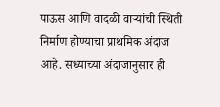पाऊस आणि वादळी वाऱ्यांची स्थिती निर्माण होण्याचा प्राथमिक अंदाज आहे. सध्याच्या अंदाजानुसार ही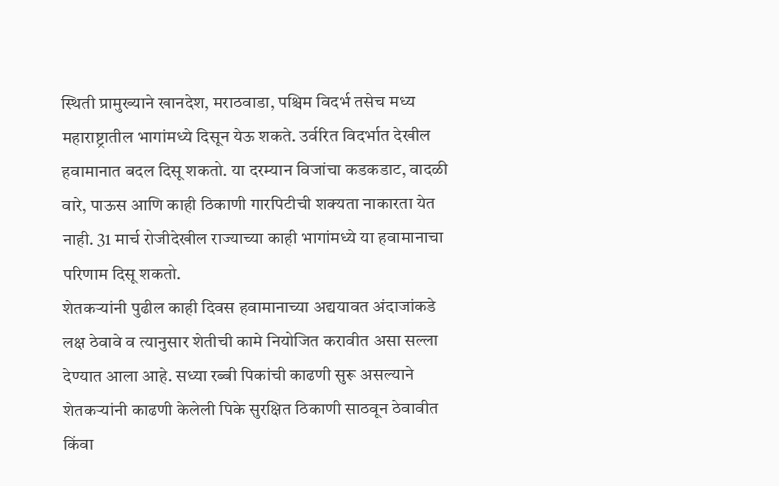स्थिती प्रामुख्याने खानदेश, मराठवाडा, पश्चिम विदर्भ तसेच मध्य महाराष्ट्रातील भागांमध्ये दिसून येऊ शकते. उर्वरित विदर्भात देखील हवामानात बदल दिसू शकतो. या दरम्यान विजांचा कडकडाट, वादळी वारे, पाऊस आणि काही ठिकाणी गारपिटीची शक्यता नाकारता येत नाही. 31 मार्च रोजीदेखील राज्याच्या काही भागांमध्ये या हवामानाचा परिणाम दिसू शकतो.
शेतकऱ्यांनी पुढील काही दिवस हवामानाच्या अद्ययावत अंदाजांकडे लक्ष ठेवावे व त्यानुसार शेतीची कामे नियोजित करावीत असा सल्ला देण्यात आला आहे. सध्या रब्बी पिकांची काढणी सुरू असल्याने शेतकऱ्यांनी काढणी केलेली पिके सुरक्षित ठिकाणी साठवून ठेवावीत किंवा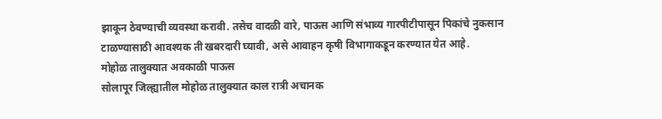झाकून ठेवण्याची व्यवस्था करावी. तसेच वादळी वारे, पाऊस आणि संभाव्य गारपीटीपासून पिकांचे नुकसान टाळण्यासाठी आवश्यक ती खबरदारी घ्यावी, असे आवाहन कृषी विभागाकडून करण्यात येत आहे.
मोहोळ तालुक्यात अवकाळी पाऊस
सोलापूर जिल्ह्यातील मोहोळ तालुक्यात काल रात्री अचानक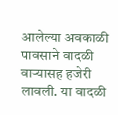आलेल्या अवकाळी पावसाने वादळी वाऱ्यासह हजेरी लावली. या वादळी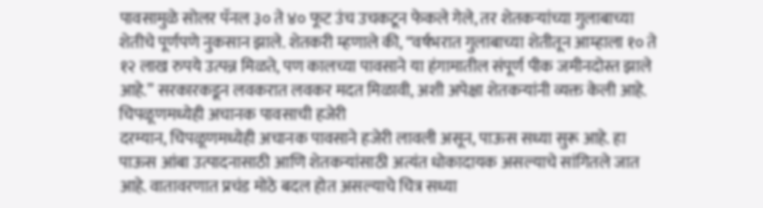पावसामुळे सोलर पॅनल ३० ते ४० फूट उंच उचकटून फेकले गेले, तर शेतकऱ्यांच्या गुलाबाच्या शेतीचे पूर्णपणे नुकसान झाले. शेतकरी म्हणाले की, “वर्षभरात गुलाबाच्या शेतीतून आम्हाला १० ते १२ लाख रुपये उत्पन्न मिळते, पण कालच्या पावसाने या हंगामातील संपूर्ण पीक जमीनदोस्त झाले आहे.” सरकारकडून लवकरात लवकर मदत मिळावी, अशी अपेक्षा शेतकऱ्यांनी व्यक्त केली आहे.
चिपळूणमध्येही अचानक पावसाची हजेरी
दरम्यान, चिपळूणमध्येही अचानक पावसाने हजेरी लावली असून, पाऊस सध्या सुरू आहे. हा पाऊस आंबा उत्पादनासाठी आणि शेतकऱ्यांसाठी अत्यंत धोकादायक असल्याचे सांगितले जात आहे. वातावरणात प्रचंड मोठे बदल होत असल्याचे चित्र सध्या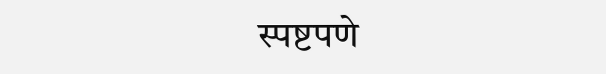स्पष्टपणे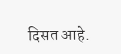दिसत आहे.